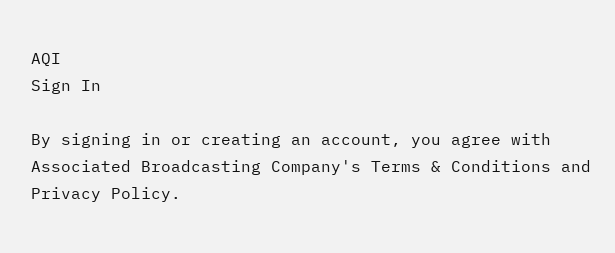AQI
Sign In

By signing in or creating an account, you agree with Associated Broadcasting Company's Terms & Conditions and Privacy Policy.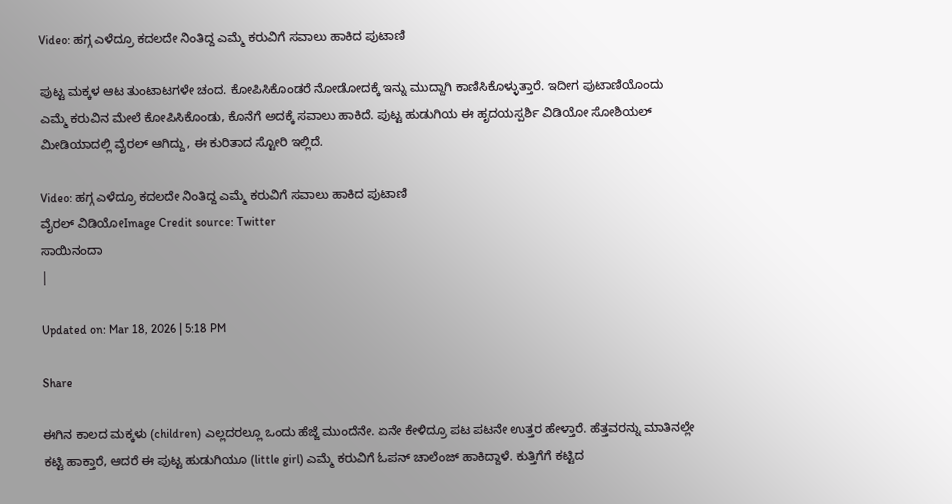Video: ಹಗ್ಗ ಎಳೆದ್ರೂ ಕದಲದೇ ನಿಂತಿದ್ದ ಎಮ್ಮೆ ಕರುವಿಗೆ ಸವಾಲು ಹಾಕಿದ ಪುಟಾಣಿ

ಪುಟ್ಟ ಮಕ್ಕಳ ಆಟ ತುಂಟಾಟಗಳೇ ಚಂದ. ಕೋಪಿಸಿಕೊಂಡರೆ ನೋಡೋದಕ್ಕೆ ಇನ್ನು ಮುದ್ದಾಗಿ ಕಾಣಿಸಿಕೊಳ್ಳುತ್ತಾರೆ. ಇದೀಗ ಪುಟಾಣಿಯೊಂದು ಎಮ್ಮೆ ಕರುವಿನ ಮೇಲೆ ಕೋಪಿಸಿಕೊಂಡು, ಕೊನೆಗೆ ಅದಕ್ಕೆ ಸವಾಲು ಹಾಕಿದೆ. ಪುಟ್ಟ ಹುಡುಗಿಯ ಈ ಹೃದಯಸ್ಪರ್ಶಿ ವಿಡಿಯೋ ಸೋಶಿಯಲ್ ಮೀಡಿಯಾದಲ್ಲಿ ವೈರಲ್ ಆಗಿದ್ದು, ಈ ಕುರಿತಾದ ಸ್ಟೋರಿ ಇಲ್ಲಿದೆ.

Video: ಹಗ್ಗ ಎಳೆದ್ರೂ ಕದಲದೇ ನಿಂತಿದ್ದ ಎಮ್ಮೆ ಕರುವಿಗೆ ಸವಾಲು ಹಾಕಿದ ಪುಟಾಣಿ
ವೈರಲ್ ವಿಡಿಯೋImage Credit source: Twitter
ಸಾಯಿನಂದಾ
|

Updated on: Mar 18, 2026 | 5:18 PM

Share

ಈಗಿನ ಕಾಲದ ಮಕ್ಕಳು (children) ಎಲ್ಲದರಲ್ಲೂ ಒಂದು ಹೆಜ್ಜೆ ಮುಂದೆನೇ. ಏನೇ ಕೇಳಿದ್ರೂ ಪಟ ಪಟನೇ ಉತ್ತರ ಹೇಳ್ತಾರೆ. ಹೆತ್ತವರನ್ನು ಮಾತಿನಲ್ಲೇ ಕಟ್ಟಿ ಹಾಕ್ತಾರೆ, ಆದರೆ ಈ ಪುಟ್ಟ ಹುಡುಗಿಯೂ (little girl) ಎಮ್ಮೆ ಕರುವಿಗೆ ಓಪನ್ ಚಾಲೆಂಜ್ ಹಾಕಿದ್ದಾಳೆ. ಕುತ್ತಿಗೆಗೆ ಕಟ್ಟಿದ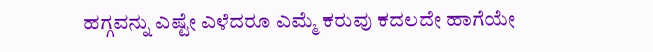ಹಗ್ಗವನ್ನು ಎಷ್ಟೇ ಎಳೆದರೂ ಎಮ್ಮೆ ಕರುವು ಕದಲದೇ ಹಾಗೆಯೇ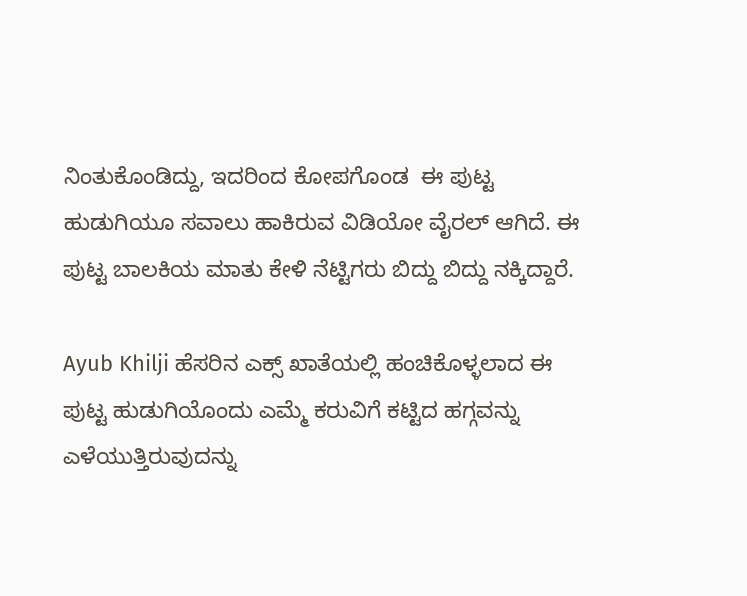ನಿಂತುಕೊಂಡಿದ್ದು, ಇದರಿಂದ ಕೋಪಗೊಂಡ  ಈ ಪುಟ್ಟ ಹುಡುಗಿಯೂ ಸವಾಲು ಹಾಕಿರುವ ವಿಡಿಯೋ ವೈರಲ್‌ ಆಗಿದೆ. ಈ ಪುಟ್ಟ ಬಾಲಕಿಯ ಮಾತು ಕೇಳಿ ನೆಟ್ಟಿಗರು ಬಿದ್ದು ಬಿದ್ದು ನಕ್ಕಿದ್ದಾರೆ.

Ayub Khilji ಹೆಸರಿನ ಎಕ್ಸ್ ಖಾತೆಯಲ್ಲಿ ಹಂಚಿಕೊಳ್ಳಲಾದ ಈ ಪುಟ್ಟ ಹುಡುಗಿಯೊಂದು ಎಮ್ಮೆ ಕರುವಿಗೆ ಕಟ್ಟಿದ ಹಗ್ಗವನ್ನು ಎಳೆಯುತ್ತಿರುವುದನ್ನು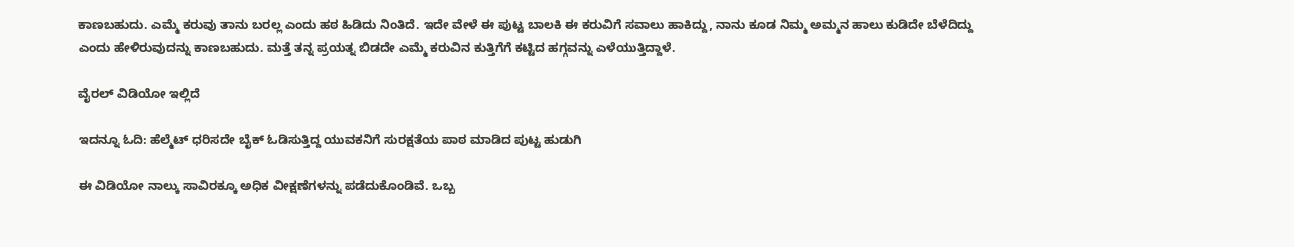ಕಾಣಬಹುದು. ಎಮ್ಮೆ ಕರುವು ತಾನು ಬರಲ್ಲ ಎಂದು ಹಠ ಹಿಡಿದು ನಿಂತಿದೆ. ಇದೇ ವೇಳೆ ಈ ಪುಟ್ಟ ಬಾಲಕಿ ಈ ಕರುವಿಗೆ ಸವಾಲು ಹಾಕಿದ್ದು, ನಾನು ಕೂಡ ನಿಮ್ಮ ಅಮ್ಮನ ಹಾಲು ಕುಡಿದೇ ಬೆಳೆದಿದ್ದು ಎಂದು ಹೇಳಿರುವುದನ್ನು ಕಾಣಬಹುದು. ಮತ್ತೆ ತನ್ನ ಪ್ರಯತ್ನ ಬಿಡದೇ ಎಮ್ಮೆ ಕರುವಿನ ಕುತ್ತಿಗೆಗೆ ಕಟ್ಟಿದ ಹಗ್ಗವನ್ನು ಎಳೆಯುತ್ತಿದ್ದಾಳೆ.

ವೈರಲ್ ವಿಡಿಯೋ ಇಲ್ಲಿದೆ

ಇದನ್ನೂ ಓದಿ: ಹೆಲ್ಮೆಟ್ ಧರಿಸದೇ ಬೈಕ್ ಓಡಿಸುತ್ತಿದ್ದ ಯುವಕನಿಗೆ ಸುರಕ್ಷತೆಯ ಪಾಠ ಮಾಡಿದ ಪುಟ್ಟ ಹುಡುಗಿ

ಈ ವಿಡಿಯೋ ನಾಲ್ಕು ಸಾವಿರಕ್ಕೂ ಅಧಿಕ ವೀಕ್ಷಣೆಗಳನ್ನು ಪಡೆದುಕೊಂಡಿವೆ. ಒಬ್ಬ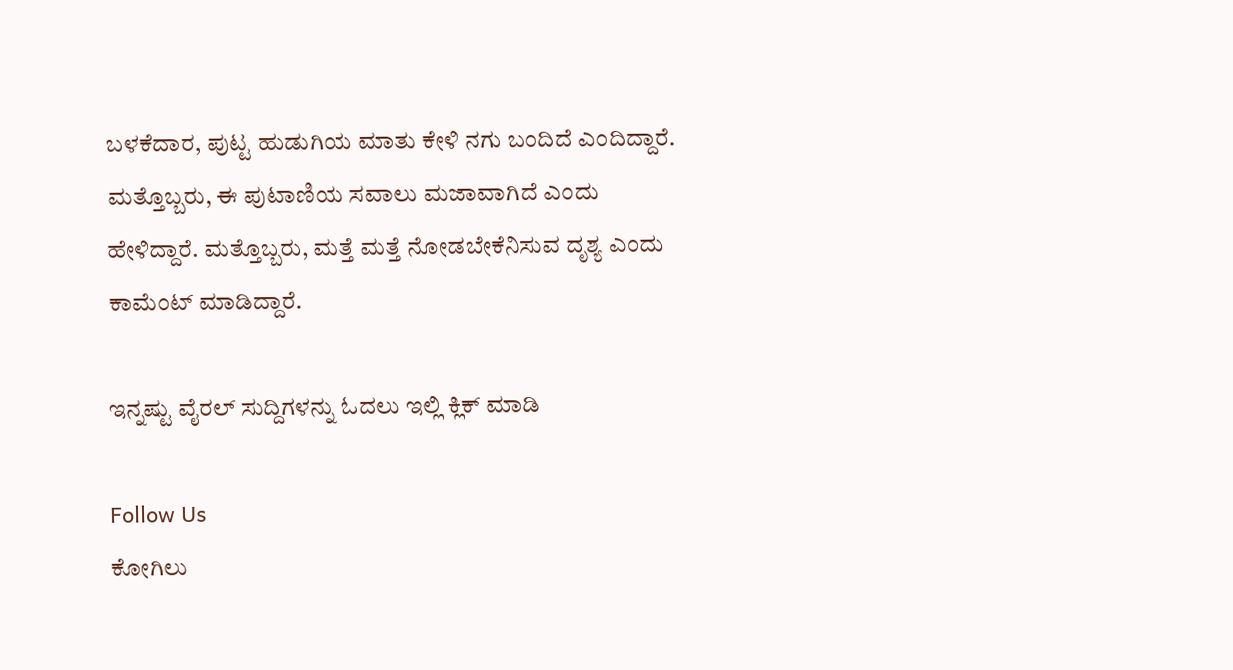ಬಳಕೆದಾರ, ಪುಟ್ಟ ಹುಡುಗಿಯ ಮಾತು ಕೇಳಿ ನಗು ಬಂದಿದೆ ಎಂದಿದ್ದಾರೆ. ಮತ್ತೊಬ್ಬರು, ಈ ಪುಟಾಣಿಯ ಸವಾಲು ಮಜಾವಾಗಿದೆ ಎಂದು ಹೇಳಿದ್ದಾರೆ. ಮತ್ತೊಬ್ಬರು, ಮತ್ತೆ ಮತ್ತೆ ನೋಡಬೇಕೆನಿಸುವ ದೃಶ್ಯ ಎಂದು ಕಾಮೆಂಟ್ ಮಾಡಿದ್ದಾರೆ.

ಇನ್ನಷ್ಟು ವೈರಲ್ ಸುದ್ದಿಗಳನ್ನು ಓದಲು ಇಲ್ಲಿ ಕ್ಲಿಕ್ ಮಾಡಿ

Follow Us
ಕೋಗಿಲು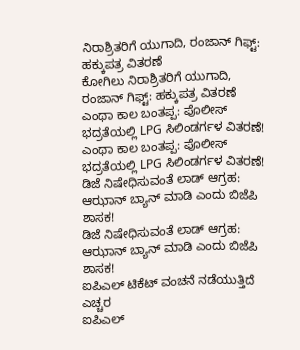ನಿರಾಶ್ರಿತರಿಗೆ ಯುಗಾದಿ, ರಂಜಾನ್ ಗಿಫ್ಟ್: ಹಕ್ಕುಪತ್ರ ವಿತರಣೆ
ಕೋಗಿಲು ನಿರಾಶ್ರಿತರಿಗೆ ಯುಗಾದಿ, ರಂಜಾನ್ ಗಿಫ್ಟ್: ಹಕ್ಕುಪತ್ರ ವಿತರಣೆ
ಎಂಥಾ ಕಾಲ ಬಂತಪ್ಪ: ಪೊಲೀಸ್ ಭದ್ರತೆಯಲ್ಲಿ LPG ಸಿಲಿಂಡರ್ಗಳ ವಿತರಣೆ!
ಎಂಥಾ ಕಾಲ ಬಂತಪ್ಪ: ಪೊಲೀಸ್ ಭದ್ರತೆಯಲ್ಲಿ LPG ಸಿಲಿಂಡರ್ಗಳ ವಿತರಣೆ!
ಡಿಜೆ ನಿಷೇಧಿಸುವಂತೆ ಲಾಡ್ ಆಗ್ರಹ: ಆಝಾನ್ ಬ್ಯಾನ್ ಮಾಡಿ ಎಂದು ಬಿಜೆಪಿ ಶಾಸಕ!
ಡಿಜೆ ನಿಷೇಧಿಸುವಂತೆ ಲಾಡ್ ಆಗ್ರಹ: ಆಝಾನ್ ಬ್ಯಾನ್ ಮಾಡಿ ಎಂದು ಬಿಜೆಪಿ ಶಾಸಕ!
ಐಪಿಎಲ್ ಟಿಕೆಟ್ ವಂಚನೆ ನಡೆಯುತ್ತಿದೆ ಎಚ್ಚರ
ಐಪಿಎಲ್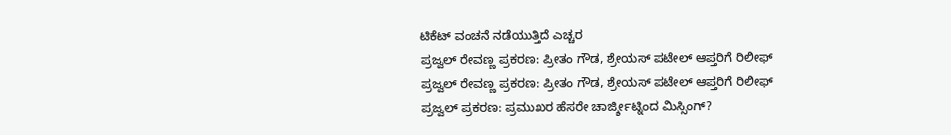ಟಿಕೆಟ್ ವಂಚನೆ ನಡೆಯುತ್ತಿದೆ ಎಚ್ಚರ
ಪ್ರಜ್ವಲ್ ರೇವಣ್ಣ ಪ್ರಕರಣ: ಪ್ರೀತಂ ಗೌಡ, ಶ್ರೇಯಸ್ ಪಟೇಲ್ ಆಪ್ತರಿಗೆ ರಿಲೀಫ್
ಪ್ರಜ್ವಲ್ ರೇವಣ್ಣ ಪ್ರಕರಣ: ಪ್ರೀತಂ ಗೌಡ, ಶ್ರೇಯಸ್ ಪಟೇಲ್ ಆಪ್ತರಿಗೆ ರಿಲೀಫ್
ಪ್ರಜ್ವಲ್ ಪ್ರಕರಣ: ಪ್ರಮುಖರ ಹೆಸರೇ ಚಾರ್ಜ್ಶೀಟ್ನಿಂದ ಮಿಸ್ಸಿಂಗ್?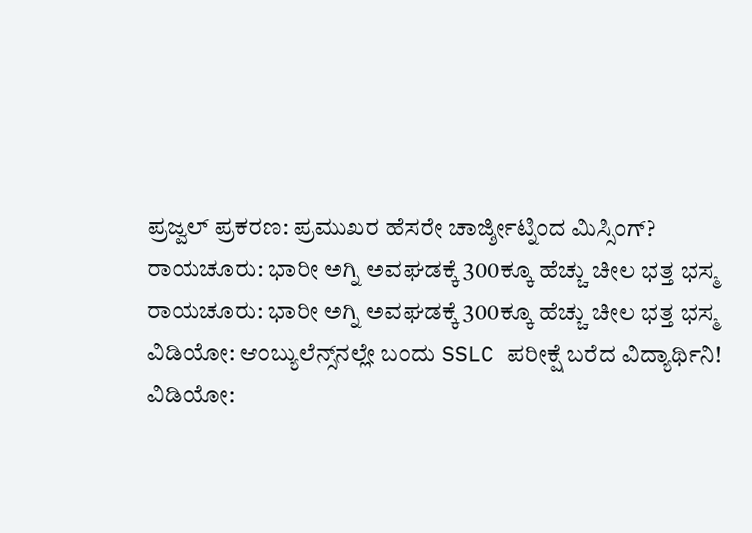ಪ್ರಜ್ವಲ್ ಪ್ರಕರಣ: ಪ್ರಮುಖರ ಹೆಸರೇ ಚಾರ್ಜ್ಶೀಟ್ನಿಂದ ಮಿಸ್ಸಿಂಗ್?
ರಾಯಚೂರು: ಭಾರೀ ಅಗ್ನಿ ಅವಘಡಕ್ಕೆ 300ಕ್ಕೂ ಹೆಚ್ಚು ಚೀಲ ಭತ್ತ ಭಸ್ಮ
ರಾಯಚೂರು: ಭಾರೀ ಅಗ್ನಿ ಅವಘಡಕ್ಕೆ 300ಕ್ಕೂ ಹೆಚ್ಚು ಚೀಲ ಭತ್ತ ಭಸ್ಮ
ವಿಡಿಯೋ: ಆಂಬ್ಯುಲೆನ್ಸ್‌ನಲ್ಲೇ ಬಂದು SSLC ಪರೀಕ್ಷೆ ಬರೆದ ವಿದ್ಯಾರ್ಥಿನಿ!
ವಿಡಿಯೋ: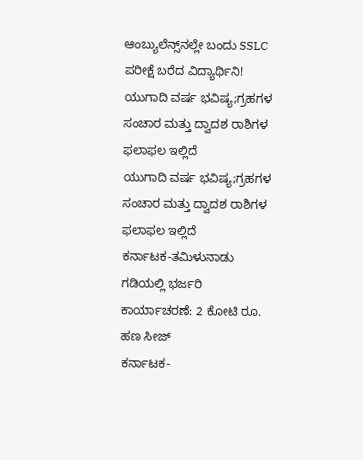ಆಂಬ್ಯುಲೆನ್ಸ್‌ನಲ್ಲೇ ಬಂದು SSLC ಪರೀಕ್ಷೆ ಬರೆದ ವಿದ್ಯಾರ್ಥಿನಿ!
ಯುಗಾದಿ ವರ್ಷ ಭವಿಷ್ಯ;ಗ್ರಹಗಳ ಸಂಚಾರ ಮತ್ತು ದ್ವಾದಶ ರಾಶಿಗಳ ಫಲಾಫಲ ಇಲ್ಲಿದೆ
ಯುಗಾದಿ ವರ್ಷ ಭವಿಷ್ಯ;ಗ್ರಹಗಳ ಸಂಚಾರ ಮತ್ತು ದ್ವಾದಶ ರಾಶಿಗಳ ಫಲಾಫಲ ಇಲ್ಲಿದೆ
ಕರ್ನಾಟಕ-ತಮಿಳುನಾಡು ಗಡಿಯಲ್ಲಿ ಭರ್ಜರಿ ಕಾರ್ಯಾಚರಣೆ: 2 ಕೋಟಿ ರೂ. ಹಣ ಸೀಜ್
ಕರ್ನಾಟಕ-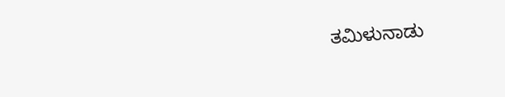ತಮಿಳುನಾಡು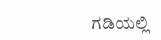ಗಡಿಯಲ್ಲಿ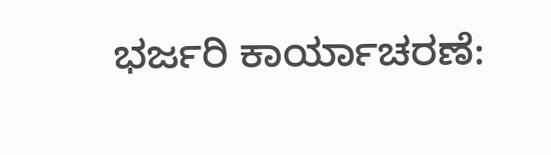ಭರ್ಜರಿ ಕಾರ್ಯಾಚರಣೆ: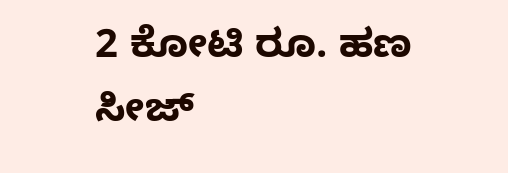2 ಕೋಟಿ ರೂ. ಹಣ ಸೀಜ್